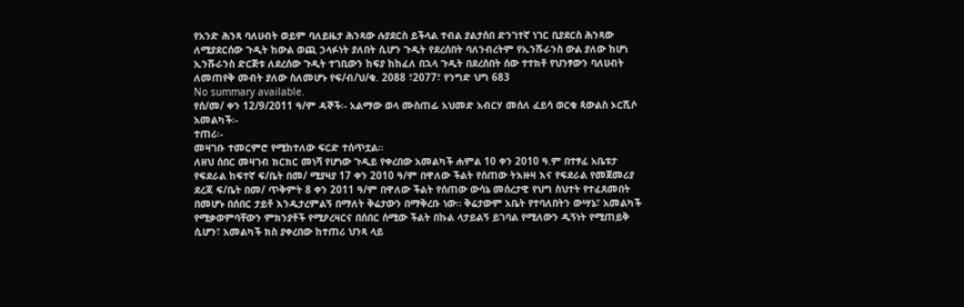የአንድ ሕንጻ ባለሀብት ወይም ባለይዜታ ሕንጻው ሉያደርስ ይችላል ተብል ያልታሰበ ድንገተኛ ነገር ቢያደርስ ሕንጻው ለሚያደርሰው ጉዲት ከውል ወጪ ኃላፉነት ያለበት ሲሆን ጉዲት የደረሰበት ባለንብረትም የኢንሹራንስ ውል ያለው ከሆነ ኢንሹራንስ ድርጅቱ ለደረሰው ጉዲት ተገቢውን ከፍያ ከከፈለ በኋላ ጉዲት በደረሰበት ሰው ተተክቶ የህንፃውን ባለሀብት ለመጠየቅ መብት ያለው ስለመሆኑ የፍ/ብ/ህ/ቁ. 2088 ፣2077፣ የንግድ ህግ 683
No summary available.
የሰ/መ/ ቀን 12/9/2011 ዓ/ም ዳኞች፡- አልማው ወላ ሙስጠፊ አህመድ አብርሃ መሰለ ፈይሳ ወርቁ ጳውልስ ኦርሺሶ አመልካች፡-
ተጠሪ፡-
መዛገቡ ተመርምሮ የሚከተለው ፍርድ ተሰጥቷል።
ለዘህ ሰበር መዛገብ ክርክር መነሻ የሆነው ጉዲይ የቀረበው አመልካች ሐምል 10 ቀን 2010 ዓ.ም በተፃፈ አቤቱታ የፍደራል ከፍተኛ ፍ/ቤት በመ/ ሚያዛያ 17 ቀን 2010 ዓ/ም በዋለው ችልት የሰጠው ትእዙዛ እና የፍደራል የመጀመሪያ ደረጃ ፍ/ቤት በመ/ ጥቅምት 8 ቀን 2011 ዓ/ም በዋለው ችልት የሰጠው ውሳኔ መሰረታዊ የህግ ስህተት የተፈጸመበት በመሆኑ በሰበር ታይቶ እንዱታረምልኝ በማለት ቅሬታውን በማቅረቡ ነው። ቅሬታውም አቤት የተባለበትን ውሣኔ፣ አመልካች የሚቃወምባቸውን ምክንያቶች የሚዖረዛርና በሰበር ሰሚው ችልት በኩል ላታይልኝ ይገባል የሚለውን ዲኝነት የሚጠይቅ ሲሆን፣ አመልካች ክስ ያቀረበው ከተጠሪ ህንጻ ላይ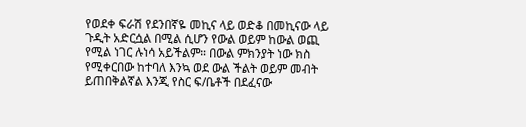የወደቀ ፍራሽ የደንበኛዬ መኪና ላይ ወድቆ በመኪናው ላይ ጉዲት አድርሷል በሚል ሲሆን የውል ወይም ከውል ወጪ የሚል ነገር ሉነሳ አይችልም። በውል ምክንያት ነው ክስ የሚቀርበው ከተባለ እንኳ ወደ ውል ችልት ወይም መብት ይጠበቅልኛል እንጂ የስር ፍ/ቤቶች በደፈናው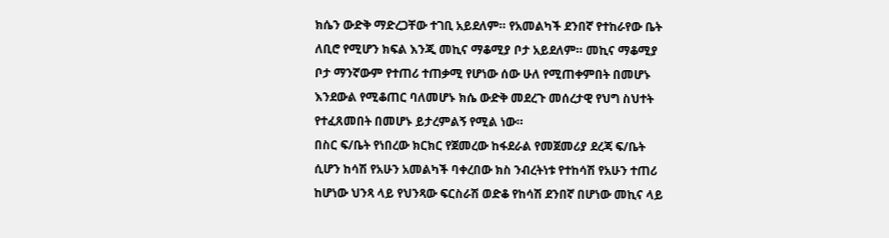ክሴን ውድቅ ማድረጋቸው ተገቢ አይደለም። የአመልካች ደንበኛ የተከራየው ቤት ለቢሮ የሚሆን ክፍል እንጂ መኪና ማቆሚያ ቦታ አይደለም። መኪና ማቆሚያ ቦታ ማንኛውም የተጠሪ ተጠቃሚ የሆነው ሰው ሁለ የሚጠቀምበት በመሆኑ እንደውል የሚቆጠር ባለመሆኑ ክሴ ውድቅ መደረጉ መሰረታዊ የህግ ስህተት የተፈጸመበት በመሆኑ ይታረምልኝ የሚል ነው።
በስር ፍ/ቤት የነበረው ክርክር የጀመረው ከፋደራል የመጀመሪያ ደረጃ ፍ/ቤት ሲሆን ከሳሽ የአሁን አመልካች ባቀረበው ክስ ንብረትነቱ የተከሳሽ የአሁን ተጠሪ ከሆነው ህንጻ ላይ የህንጻው ፍርስራሽ ወድቆ የከሳሽ ደንበኛ በሆነው መኪና ላይ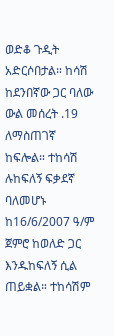ወድቆ ጉዲት አድርሶበታል። ከሳሽ ከደንበኛው ጋር ባለው ውል መሰረት .19 ለማስጠገኛ ከፍሎል። ተከሳሽ ሉከፍለኝ ፍቃደኛ ባለመሆኑ ከ16/6/2007 ዓ/ም ጀምሮ ከወለድ ጋር እንዱከፍለኝ ሲል ጠይቋል። ተከሳሽም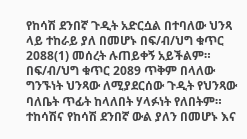የከሳሽ ደንበኛ ጉዲት አድርሷል በተባለው ህንጻ ላይ ተከራይ ያለ በመሆኑ በፍ/ብ/ህግ ቁጥር 2088(1) መሰረት ሉጠይቀኝ አይችልም። በፍ/ብ/ህግ ቁጥር 2089 ጥቅም በላለው ግንኙነት ህንጻው ለሚያደርሰው ጉዲት የህንጻው ባለቤት ጥፊት ከላለበት ሃላፉነት የለበትም። ተከሳሽና የከሳሽ ደንበኛ ውል ያለን በመሆኑ እና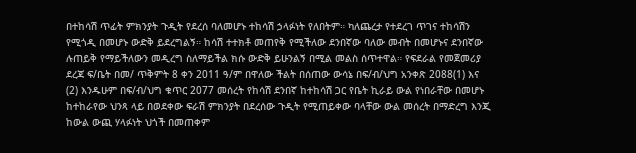በተከሳሽ ጥፊት ምክንያት ጉዲት የደረሰ ባለመሆኑ ተከሳሽ ኃላፉነት የለበትም። ካለጨረታ የተደረገ ጥገና ተከሳሽን የሚጎዲ በመሆኑ ውድቅ ይደረግልኝ። ከሳሽ ተተክቶ መጠየቅ የሚችለው ደንበኛው ባለው መብት በመሆኑና ደንበኛው ሉጠይቅ የማይችለውን መዲረግ ስለማይችል ክሱ ውድቅ ይሁንልኝ በሚል መልስ ሰጥተዋል። የፍደራል የመጀመሪያ ደረጃ ፍ/ቤት በመ/ ጥቅምት 8 ቀን 2011 ዓ/ም በዋለው ችልት በሰጠው ውሳኔ በፍ/ብ/ህግ አንቀጽ 2088(1) እና (2) እንዱሁም በፍ/ብ/ህግ ቁጥር 2077 መሰረት የከሳሽ ደንበኛ ከተከሳሽ ጋር የቤት ኪራይ ውል የነበራቸው በመሆኑ ከተከራየው ህንጻ ላይ በወደቀው ፍራሽ ምክንያት በደረሰው ጉዲት የሚጠይቀው ባላቸው ውል መሰረት በማድረግ እንጂ ከውል ውጪ ሃላፉነት ህጎች በመጠቀም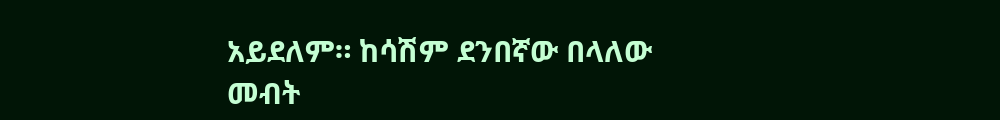አይደለም። ከሳሽም ደንበኛው በላለው መብት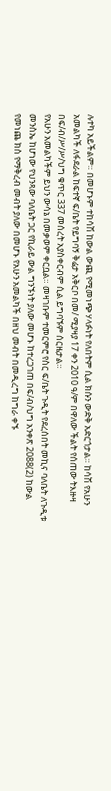ሉተካ አይችልም። በመሆኑም ተከሳሽ ከውል ውጪ የሚመነጭ ሃላፉነት የለበትም ሲል ክሱን ውድቅ አድርጎታል። ከሳሽ የአሁን አመልካች ለፋደራል ከፍተኛ ፍ/ቤት የይግባኝ ቅሬታ አቅርቦ በመ/ ሚያዛያ 17 ቀን 2010 ዓ/ም በዋለው ችልት የሰጠው ትእዙዛ በፍ/ብ/ሥ/ሥ/ህግ ቁጥር 337 መሰረት አያስቀርብም ሲል ይግባኙም ሰርዜታል።
የአሁን አመልካችም ይህን ውሳኔ በመቃወም ቀርቧል። መዛገቡም ተመርምሮ የስር ፍ/ቤት ጉዲት የደረሰበት መኪና ባለቤት ለጉዲቱ መንስኤ ከሆነው የህንጻው ባለቤት ጋር የኪራይ ውል ግንኙነት ያለው መሆኑ ከተረጋገጠ በፍ/ብ/ህግ አንቀጽ 2088(2) ከውል የመነጨ ክስ የማቅረብ መብት ያለው በመሆኑ የአሁን አመልካች በዘህ መብት በመዲረግ ከግራ ቀኙ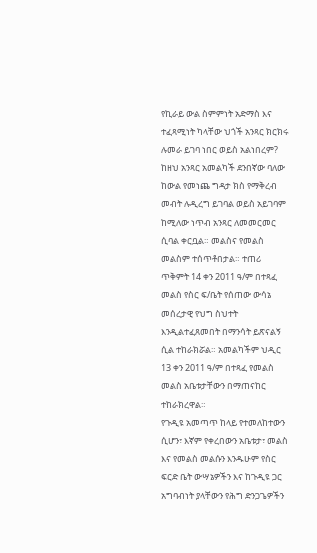የኪራይ ውል ስምምነት አድማስ እና ተፈጻሚነት ካላቸው ህጎች አንጻር ክርክሩ ሉመራ ይገባ ነበር ወይስ አልነበረም? ከዘህ አንጻር አመልካች ደንበኛው ባለው ከውል የመነጨ ግዳታ ክስ የማቅረብ መብት ሉዲረግ ይገባል ወይስ አይገባም ከሚለው ነጥብ አንጻር ለመመርመር ሲባል ቀርቧል። መልስና የመልስ መልስም ተሰጥቶበታል። ተጠሪ ጥቅምት 14 ቀን 2011 ዓ/ም በተጻፈ መልስ የስር ፍ/ቤት የሰጠው ውሳኔ መሰረታዊ የህግ ስህተት እንዲልተፈጸመበት በማንሳት ይጽናልኝ ሲል ተከራክሯል። አመልካችም ህዲር 13 ቀን 2011 ዓ/ም በተጻፈ የመልስ መልስ አቤቱታቸውን በማጠናከር ተከራክረዋል።
የጉዲዩ አመጣጥ ከላይ የተመለከተውን ሲሆን፣ እኛም የቀረበውን አቤቱታ፣ መልስ እና የመልስ መልሱን እንዱሁም የስር ፍርድ ቤት ውሣኔዎችን እና ከጉዲዩ ጋር አግባብነት ያላቸውን የሕግ ድንጋጌዎችን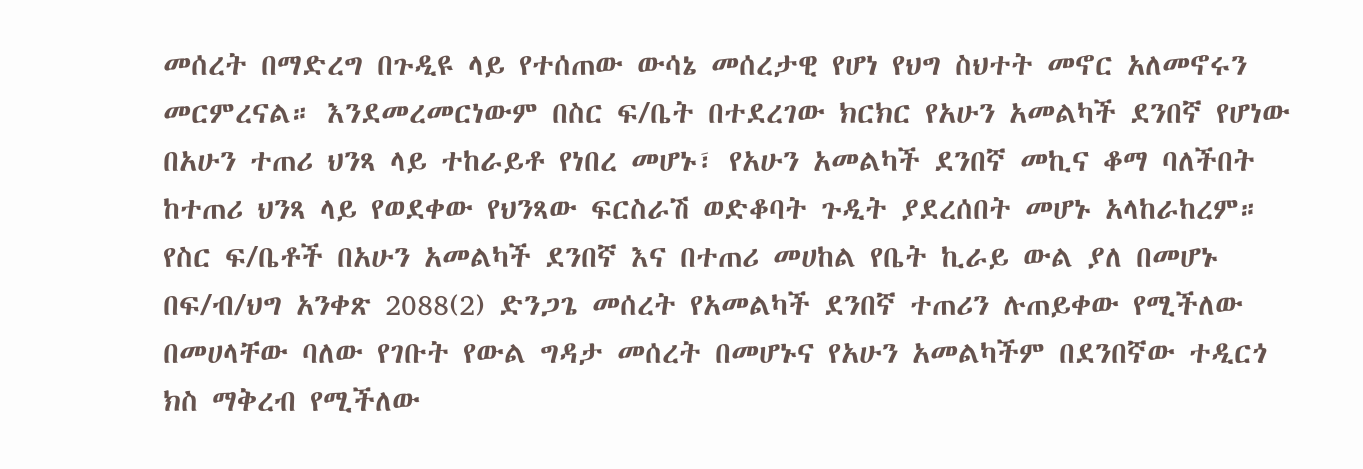መሰረት በማድረግ በጉዲዩ ላይ የተሰጠው ውሳኔ መሰረታዊ የሆነ የህግ ስህተት መኖር አለመኖሩን መርምረናል። እንደመረመርነውም በስር ፍ/ቤት በተደረገው ክርክር የአሁን አመልካች ደንበኛ የሆነው በአሁን ተጠሪ ህንጻ ላይ ተከራይቶ የነበረ መሆኑ፣ የአሁን አመልካች ደንበኛ መኪና ቆማ ባለችበት ከተጠሪ ህንጻ ላይ የወደቀው የህንጻው ፍርስራሽ ወድቆባት ጉዲት ያደረሰበት መሆኑ አላከራከረም። የስር ፍ/ቤቶች በአሁን አመልካች ደንበኛ እና በተጠሪ መሀከል የቤት ኪራይ ውል ያለ በመሆኑ በፍ/ብ/ህግ አንቀጽ 2088(2) ድንጋጌ መሰረት የአመልካች ደንበኛ ተጠሪን ሉጠይቀው የሚችለው በመሀላቸው ባለው የገቡት የውል ግዳታ መሰረት በመሆኑና የአሁን አመልካችም በደንበኛው ተዲርጎ ክስ ማቅረብ የሚችለው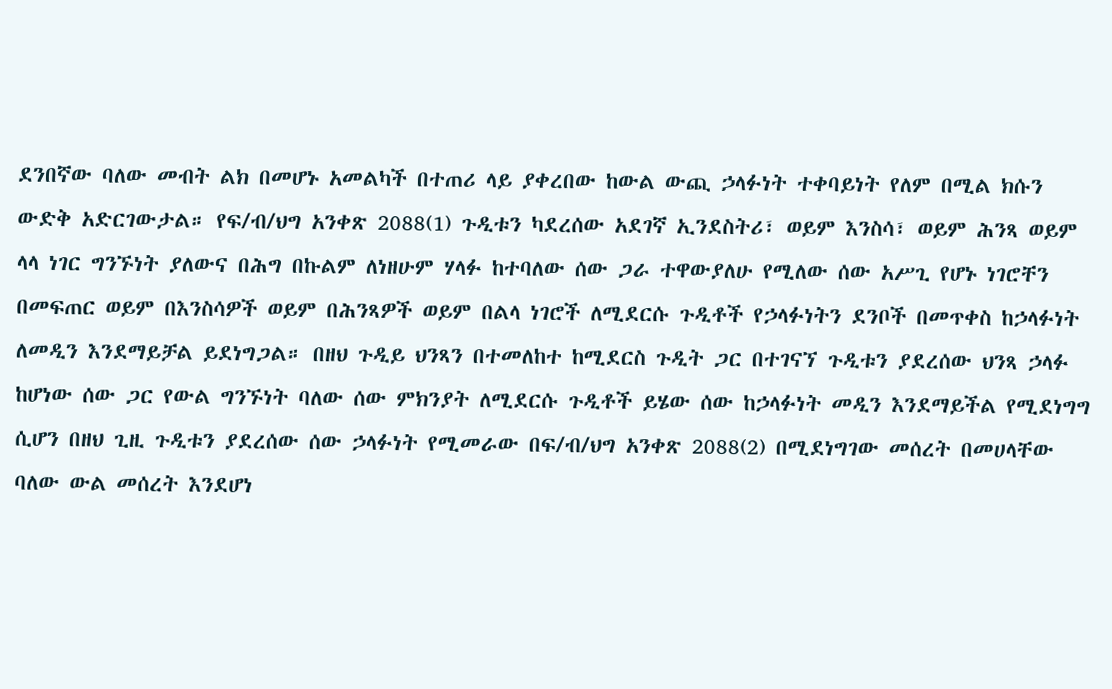ደንበኛው ባለው መብት ልክ በመሆኑ አመልካች በተጠሪ ላይ ያቀረበው ከውል ውጪ ኃላፉነት ተቀባይነት የለም በሚል ክሱን ውድቅ አድርገውታል። የፍ/ብ/ህግ አንቀጽ 2088(1) ጉዲቱን ካደረሰው አደገኛ ኢንደስትሪ፣ ወይም እንስሳ፣ ወይም ሕንጻ ወይም ላላ ነገር ግንኙነት ያለውና በሕግ በኩልም ለነዘሁም ሃላፉ ከተባለው ሰው ጋራ ተዋውያለሁ የሚለው ሰው አሥጊ የሆኑ ነገሮቸን በመፍጠር ወይም በእንስሳዎች ወይም በሕንጻዎች ወይም በልላ ነገሮች ለሚደርሱ ጉዲቶች የኃላፉነትን ደንቦች በመጥቀስ ከኃላፉነት ለመዲን እንደማይቻል ይደነግጋል። በዘህ ጉዲይ ህንጻን በተመለከተ ከሚደርስ ጉዲት ጋር በተገናኘ ጉዲቱን ያደረሰው ህንጻ ኃላፉ ከሆነው ሰው ጋር የውል ግንኙነት ባለው ሰው ምክንያት ለሚደርሱ ጉዲቶች ይሄው ሰው ከኃላፉነት መዲን እንደማይችል የሚደነግግ ሲሆን በዘህ ጊዚ ጉዲቱን ያደረሰው ሰው ኃላፉነት የሚመራው በፍ/ብ/ህግ አንቀጽ 2088(2) በሚደነግገው መሰረት በመሀላቸው ባለው ውል መሰረት እንደሆነ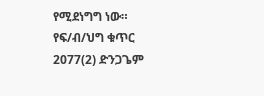የሚደነግግ ነው። የፍ/ብ/ህግ ቁጥር 2077(2) ድንጋጌም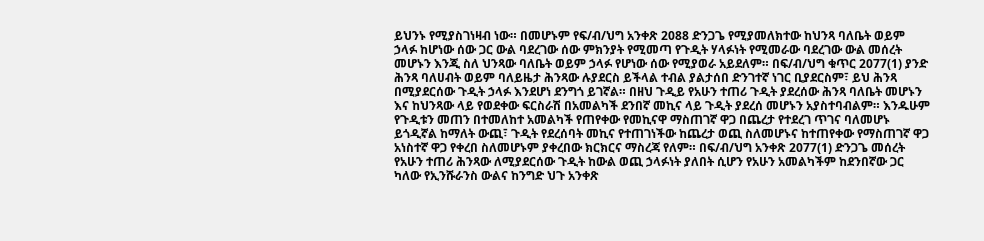ይህንኑ የሚያስገነዛብ ነው። በመሆኑም የፍ/ብ/ህግ አንቀጽ 2088 ድንጋጌ የሚያመለክተው ከህንጻ ባለቤት ወይም ኃላፉ ከሆነው ሰው ጋር ውል ባደረገው ሰው ምክንያት የሚመጣ የጉዲት ሃላፉነት የሚመራው ባደረገው ውል መሰረት መሆኑን እንጂ ስለ ህንጻው ባለቤት ወይም ኃላፉ የሆነው ሰው የሚያወራ አይደለም። በፍ/ብ/ህግ ቁጥር 2077(1) ያንድ ሕንጻ ባለሀብት ወይም ባለይዜታ ሕንጻው ሉያደርስ ይችላል ተብል ያልታሰበ ድንገተኛ ነገር ቢያደርስም፣ ይህ ሕንጻ በሚያደርሰው ጉዲት ኃላፉ እንደሆነ ደንግጎ ይገኛል። በዘህ ጉዲይ የአሁን ተጠሪ ጉዲት ያደረሰው ሕንጻ ባለቤት መሆኑን እና ከህንጻው ላይ የወደቀው ፍርስራሽ በአመልካች ደንበኛ መኪና ላይ ጉዲት ያደረሰ መሆኑን አያስተባብልም። እንዱሁም የጉዲቱን መጠን በተመለከተ አመልካች የጠየቀው የመኪናዋ ማስጠገኛ ዋጋ በጨረታ የተደረገ ጥገና ባለመሆኑ ይጎዲኛል ከማለት ውጪ፣ ጉዲት የደረሰባት መኪና የተጠገነችው ከጨረታ ወጪ ስለመሆኑና ከተጠየቀው የማስጠገኛ ዋጋ አነስተኛ ዋጋ የቀረበ ስለመሆኑም ያቀረበው ክርክርና ማስረጃ የለም። በፍ/ብ/ህግ አንቀጽ 2077(1) ድንጋጌ መሰረት የአሁን ተጠሪ ሕንጻው ለሚያደርሰው ጉዲት ከውል ወጪ ኃላፉነት ያለበት ሲሆን የአሁን አመልካችም ከደንበኛው ጋር ካለው የኢንሹራንስ ውልና ከንግድ ህጉ አንቀጽ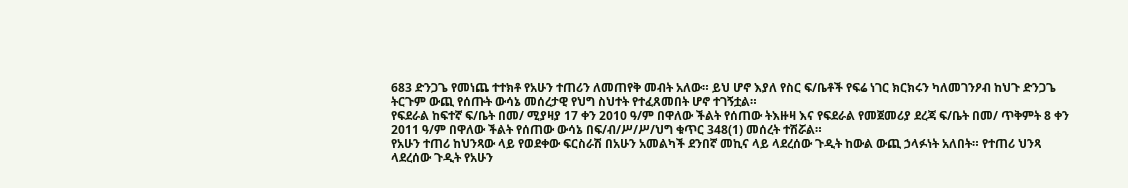683 ድንጋጌ የመነጨ ተተክቶ የአሁን ተጠሪን ለመጠየቅ መብት አለው። ይህ ሆኖ እያለ የስር ፍ/ቤቶች የፍሬ ነገር ክርክሩን ካለመገንዖብ ከህጉ ድንጋጌ ትርጉም ውጪ የሰጡት ውሳኔ መሰረታዊ የህግ ስህተት የተፈጸመበት ሆኖ ተገኝቷል።
የፍደራል ከፍተኛ ፍ/ቤት በመ/ ሚያዛያ 17 ቀን 2010 ዓ/ም በዋለው ችልት የሰጠው ትእዙዛ እና የፍደራል የመጀመሪያ ደረጃ ፍ/ቤት በመ/ ጥቅምት 8 ቀን 2011 ዓ/ም በዋለው ችልት የሰጠው ውሳኔ በፍ/ብ/ሥ/ሥ/ህግ ቁጥር 348(1) መሰረት ተሽሯል።
የአሁን ተጠሪ ከህንጻው ላይ የወደቀው ፍርስራሽ በአሁን አመልካች ደንበኛ መኪና ላይ ላደረሰው ጉዲት ከውል ውጪ ኃላፉነት አለበት። የተጠሪ ህንጻ ላደረሰው ጉዲት የአሁን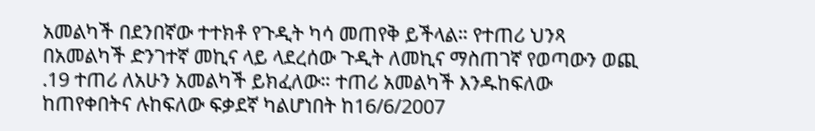አመልካች በደንበኛው ተተክቶ የጉዲት ካሳ መጠየቅ ይችላል። የተጠሪ ህንጻ በአመልካች ድንገተኛ መኪና ላይ ላደረሰው ጉዲት ለመኪና ማስጠገኛ የወጣውን ወጪ .19 ተጠሪ ለአሁን አመልካች ይክፈለው። ተጠሪ አመልካች እንዱከፍለው ከጠየቀበትና ሉከፍለው ፍቃደኛ ካልሆነበት ከ16/6/2007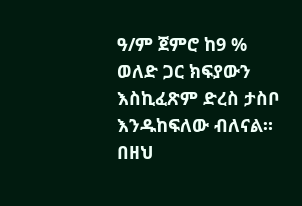ዓ/ም ጀምሮ ከ9 % ወለድ ጋር ክፍያውን እስኪፈጽም ድረስ ታስቦ እንዱከፍለው ብለናል።
በዘህ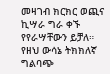መዛገብ ክርክር ወጪና ኪሣራ ግራ ቀኙ የየራሣቸውን ይቻለ።
የዘህ ውሳኔ ትክክለኛ ግልባጭ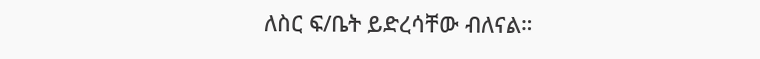ለስር ፍ/ቤት ይድረሳቸው ብለናል።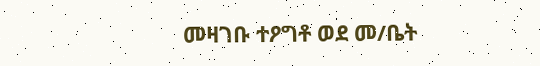መዛገቡ ተዖግቶ ወደ መ/ቤት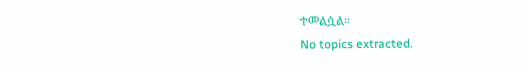ተመልሷል።
No topics extracted.